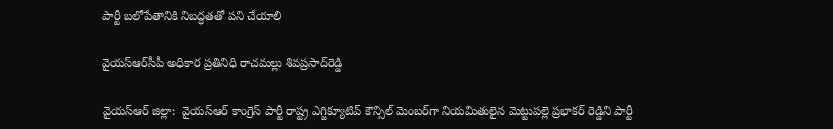పార్టీ బలోపేతానికి నిబద్ధతతో పని చేయాలి

వైయ‌స్ఆర్‌సీపీ అధికార ప్ర‌తినిధి రాచ‌మ‌ల్లు శివ‌ప్ర‌సాద్‌రెడ్డి

వైయ‌స్ఆర్ జిల్లా:  వైయ‌స్ఆర్‌ కాంగ్రెస్ పార్టీ రాష్ట్ర ఎగ్జిక్యూటివ్ కౌన్సిల్ మెంబర్‌గా నియమితులైన మెట్టుపల్లె ప్రభాకర్ రెడ్డిని పార్టీ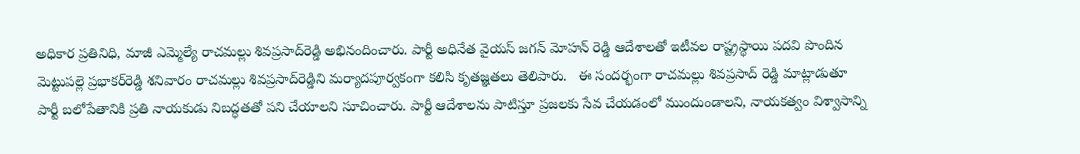అధికార ప్రతినిధి, మాజీ ఎమ్మెల్యే రాచ‌మ‌ల్లు శివ‌ప్ర‌సాద్‌రెడ్డి అభినందించారు. పార్టీ అధినేత వైయ‌స్ జ‌గ‌న్ మోహ‌న్ రెడ్డి ఆదేశాల‌తో ఇటీవ‌ల రాష్ట్ర‌స్థాయి ప‌ద‌వి పొందిన మెట్టుప‌ల్లె ప్ర‌భాక‌ర్‌రెడ్డి శ‌నివారం రాచ‌మ‌ల్లు శివ‌ప్ర‌సాద్‌రెడ్డిని మ‌ర్యాద‌పూర్వ‌కంగా క‌లిసి కృత‌జ్ఞ‌త‌లు తెలిపారు.   ఈ సందర్భంగా రాచమల్లు శివప్రసాద్ రెడ్డి మాట్లాడుతూ పార్టీ బలోపేతానికి ప్రతి నాయకుడు నిబద్ధతతో పని చేయాలని సూచించారు. పార్టీ ఆదేశాలను పాటిస్తూ ప్రజలకు సేవ చేయడంలో ముందుండాలని, నాయకత్వం విశ్వాసాన్ని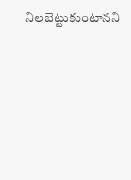నిలబెట్టుకుంటానని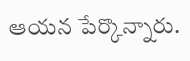ఆయన పేర్కొన్నారు.